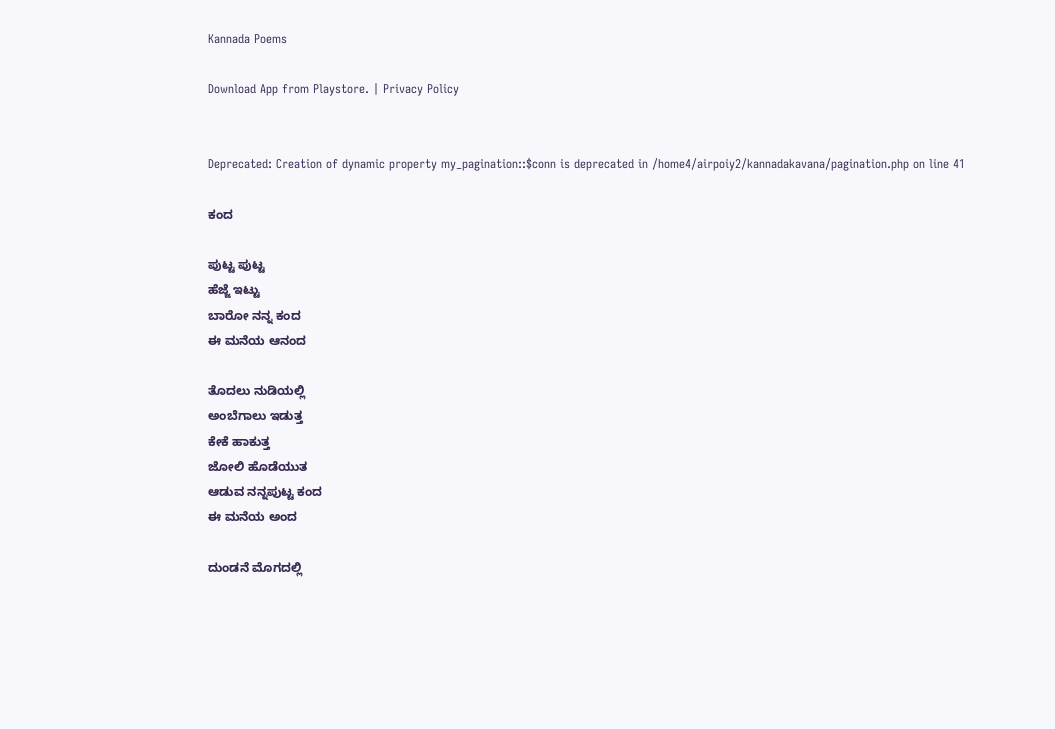Kannada Poems

Download App from Playstore. | Privacy Policy


Deprecated: Creation of dynamic property my_pagination::$conn is deprecated in /home4/airpoiy2/kannadakavana/pagination.php on line 41

ಕಂದ

ಪುಟ್ಟ ಪುಟ್ಟ
ಹೆಜ್ಜೆ ಇಟ್ಟು
ಬಾರೋ ನನ್ನ ಕಂದ
ಈ ಮನೆಯ ಆನಂದ

ತೊದಲು ನುಡಿಯಲ್ಲಿ
ಅಂಬೆಗಾಲು ಇಡುತ್ತ
ಕೇಕೆ ಹಾಕುತ್ತ
ಜೋಲಿ ಹೊಡೆಯುತ
ಆಡುವ ನನ್ನಪುಟ್ಟ ಕಂದ
ಈ ಮನೆಯ ಅಂದ

ದುಂಡನೆ ಮೊಗದಲ್ಲಿ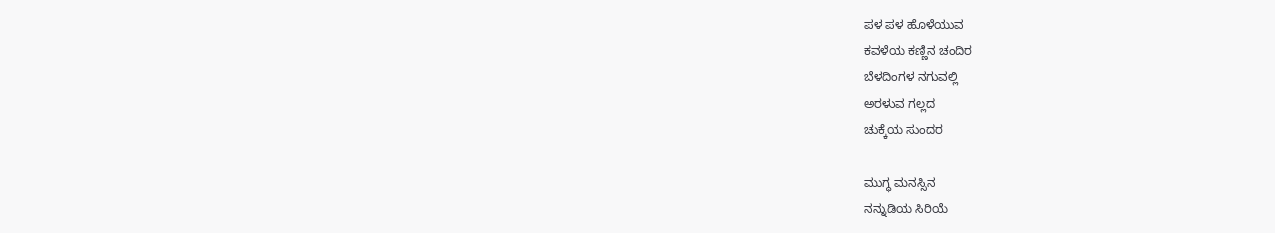ಪಳ ಪಳ ಹೊಳೆಯುವ
ಕವಳೆಯ ಕಣ್ಣಿನ ಚಂದಿರ
ಬೆಳದಿಂಗಳ ನಗುವಲ್ಲಿ
ಅರಳುವ ಗಲ್ಲದ
ಚುಕ್ಕೆಯ ಸುಂದರ

ಮುಗ್ಧ ಮನಸ್ಸಿನ
ನನ್ನುಡಿಯ ಸಿರಿಯೆ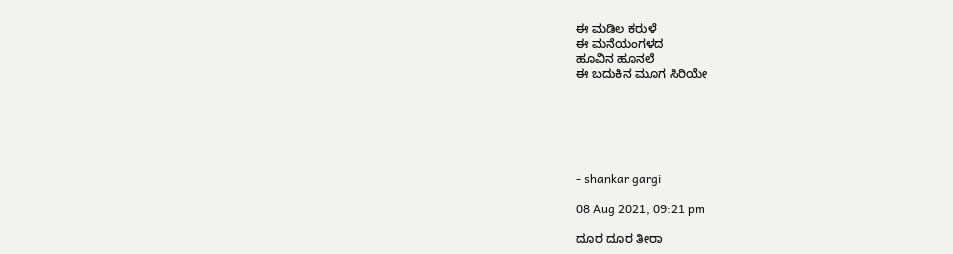ಈ ಮಡಿಲ ಕರುಳೆ
ಈ ಮನೆಯಂಗಳದ
ಹೂವಿನ ಹೂನಲೆ
ಈ ಬದುಕಿನ ಮೂಗ ಸಿರಿಯೇ






- shankar gargi

08 Aug 2021, 09:21 pm

ದೂರ ದೂರ ತೀರಾ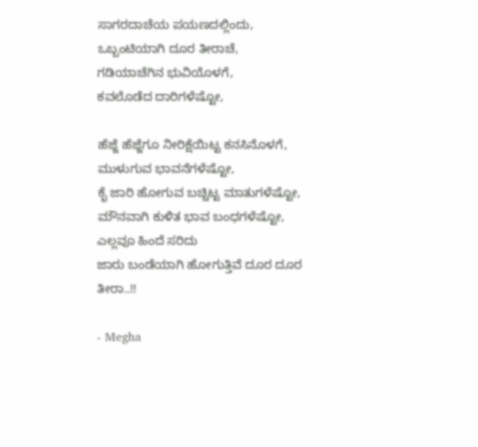ಸಾಗರದಾಚೆಯ ಪಯಣದಲ್ಲಿಂದು,
ಒಬ್ಬಂಟಿಯಾಗಿ ದೂರ ತೀರಾಚೆ,
ಗಡಿಯಾಚೆಗಿನ ಭುವಿಯೊಳಗೆ,
ಕವಲೊಡೆದ ದಾರಿಗಳೆಷ್ಟೋ,

ಹೆಜ್ಜೆ ಹೆಜ್ಜೆಗೂ ನೀರಿಕ್ಷೆಯಿಟ್ಟ ಕನಸಿನೊಳಗೆ,
ಮುಳುಗುವ ಭಾವನೆಗಳೆಷ್ಟೋ,
ಕೈ ಜಾರಿ ಹೋಗುವ ಬಚ್ಚಿಟ್ಟ ಮಾತುಗಳೆಷ್ಟೋ,
ಮೌನವಾಗಿ ಕುಳಿತ ಭಾವ ಬಂಧಗಳೆಷ್ಟೋ,
ಎಲ್ಲವೂ ಹಿಂದೆ ಸರಿದು
ಜಾರು ಬಂಡೆಯಾಗಿ ಹೋಗುತ್ತಿವೆ ದೂರ ದೂರ ತೀರಾ..!!

- Megha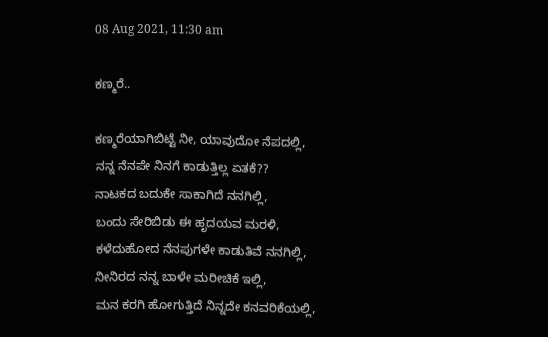08 Aug 2021, 11:30 am

ಕಣ್ಮರೆ..

ಕಣ್ಮರೆಯಾಗಿಬಿಟ್ಟೆ ನೀ, ಯಾವುದೋ ನೆಪದಲ್ಲಿ,
ನನ್ನ ನೆನಪೇ ನಿನಗೆ ಕಾಡುತ್ತಿಲ್ಲ ಏತಕೆ??
ನಾಟಕದ ಬದುಕೇ ಸಾಕಾಗಿದೆ ನನಗಿಲ್ಲಿ,
ಬಂದು ಸೇರಿಬಿಡು ಈ ಹೃದಯವ ಮರಳಿ,
ಕಳೆದುಹೋದ ನೆನಪುಗಳೇ ಕಾಡುತಿವೆ ನನಗಿಲ್ಲಿ,
ನೀನಿರದ ನನ್ನ ಬಾಳೇ ಮರೀಚಿಕೆ ಇಲ್ಲಿ,
ಮನ ಕರಗಿ ಹೋಗುತ್ತಿದೆ ನಿನ್ನದೇ ಕನವರಿಕೆಯಲ್ಲಿ,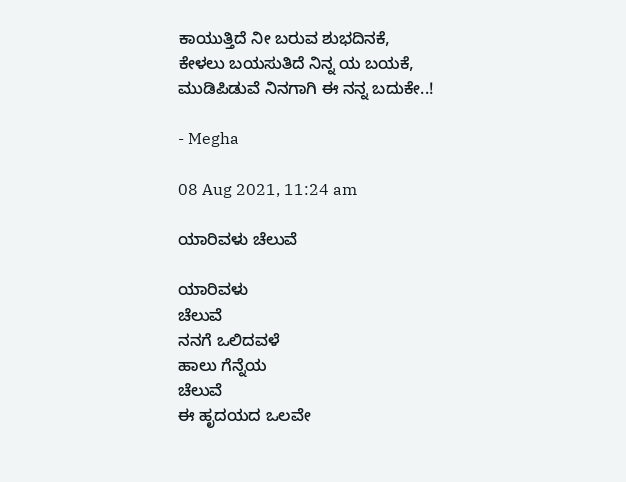ಕಾಯುತ್ತಿದೆ ನೀ ಬರುವ ಶುಭದಿನಕೆ,
ಕೇಳಲು ಬಯಸುತಿದೆ ನಿನ್ನ ಯ ಬಯಕೆ,
ಮುಡಿಪಿಡುವೆ ನಿನಗಾಗಿ ಈ ನನ್ನ ಬದುಕೇ..!

- Megha

08 Aug 2021, 11:24 am

ಯಾರಿವಳು ಚೆಲುವೆ

ಯಾರಿವಳು
ಚೆಲುವೆ
ನನಗೆ ಒಲಿದವಳೆ
ಹಾಲು ಗೆನ್ನೆಯ
ಚೆಲುವೆ
ಈ ಹೃದಯದ ಒಲವೇ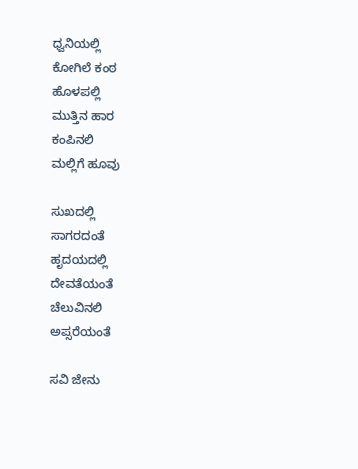ಧ್ವನಿಯಲ್ಲಿ
ಕೋಗಿಲೆ ಕಂಠ
ಹೊಳಪಲ್ಲಿ
ಮುತ್ತಿನ ಹಾರ
ಕಂಪಿನಲಿ
ಮಲ್ಲಿಗೆ ಹೂವು

ಸುಖದಲ್ಲಿ
ಸಾಗರದಂತೆ
ಹೃದಯದಲ್ಲಿ
ದೇವತೆಯಂತೆ
ಚೆಲುವಿನಲಿ
ಅಪ್ಸರೆಯಂತೆ

ಸವಿ ಜೇನು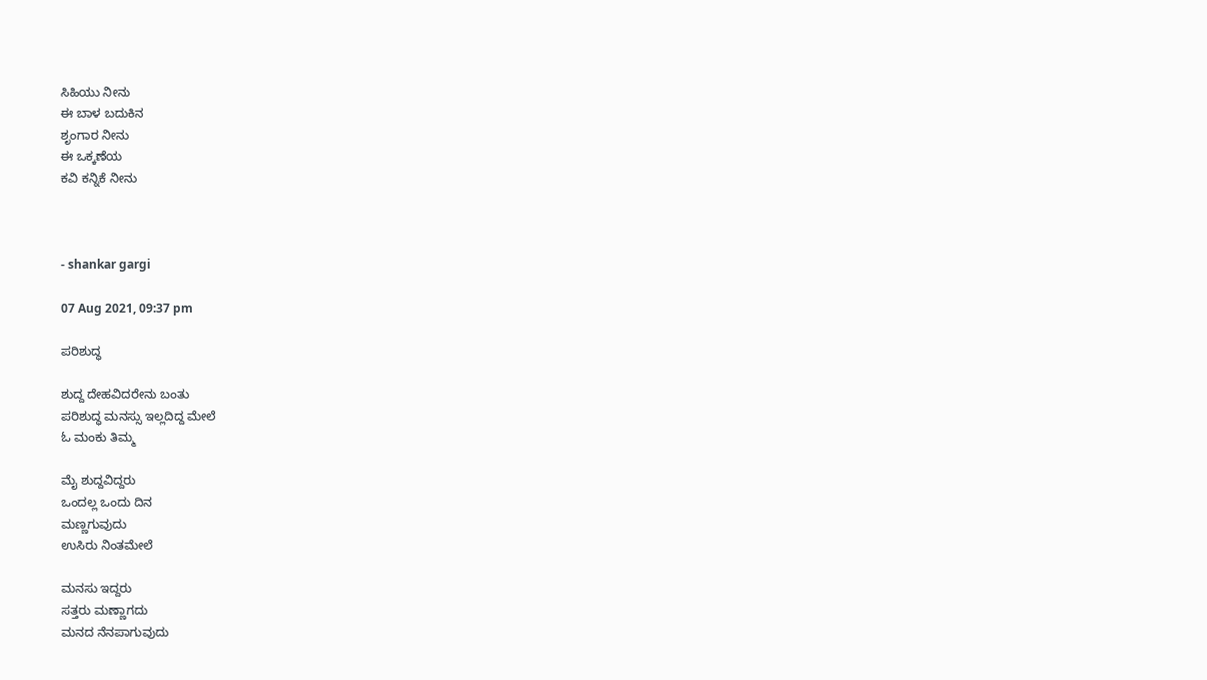ಸಿಹಿಯು ನೀನು
ಈ ಬಾಳ ಬದುಕಿನ
ಶೃಂಗಾರ ನೀನು
ಈ ಒಕ್ಕಣೆಯ
ಕವಿ ಕನ್ನಿಕೆ ನೀನು



- shankar gargi

07 Aug 2021, 09:37 pm

ಪರಿಶುದ್ಧ

ಶುದ್ದ ದೇಹವಿದರೇನು ಬಂತು
ಪರಿಶುದ್ಧ ಮನಸ್ಸು ಇಲ್ಲದಿದ್ದ ಮೇಲೆ
ಓ ಮಂಕು ತಿಮ್ಮ

ಮೈ ಶುದ್ದವಿದ್ದರು
ಒಂದಲ್ಲ ಒಂದು ದಿನ
ಮಣ್ಣಗುವುದು
ಉಸಿರು ನಿಂತಮೇಲೆ

ಮನಸು ಇದ್ದರು
ಸತ್ತರು ಮಣ್ಣಾಗದು
ಮನದ ನೆನಪಾಗುವುದು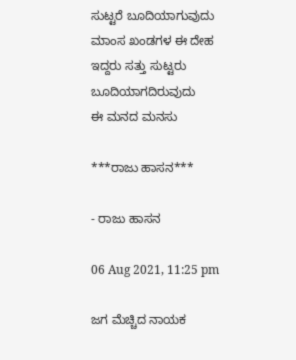ಸುಟ್ಟರೆ ಬೂದಿಯಾಗುವುದು
ಮಾಂಸ ಖಂಡಗಳ ಈ ದೇಹ
ಇದ್ದರು ಸತ್ತು ಸುಟ್ಟರು
ಬೂದಿಯಾಗದಿರುವುದು
ಈ ಮನದ ಮನಸು

***ರಾಜು ಹಾಸನ***

- ರಾಜು ಹಾಸನ

06 Aug 2021, 11:25 pm

ಜಗ ಮೆಚ್ಚಿದ ನಾಯಕ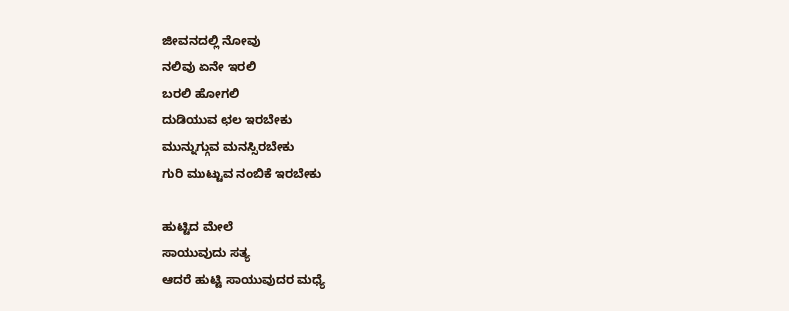ಜೀವನದಲ್ಲಿ ನೋವು
ನಲಿವು ಏನೇ ಇರಲಿ
ಬರಲಿ ಹೋಗಲಿ
ದುಡಿಯುವ ಛಲ ಇರಬೇಕು
ಮುನ್ನುಗ್ಗುವ ಮನಸ್ಸಿರಬೇಕು
ಗುರಿ ಮುಟ್ಟುವ ನಂಬಿಕೆ ಇರಬೇಕು

ಹುಟ್ಟಿದ ಮೇಲೆ
ಸಾಯುವುದು ಸತ್ಯ
ಆದರೆ ಹುಟ್ಟಿ ಸಾಯುವುದರ ಮಧ್ಯೆ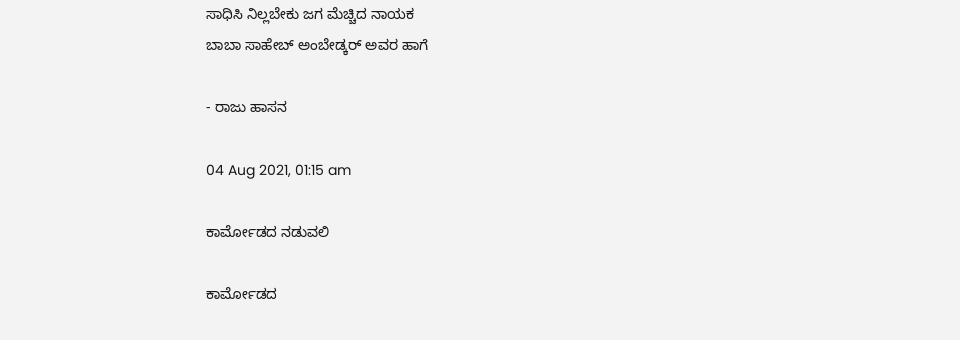ಸಾಧಿಸಿ ನಿಲ್ಲಬೇಕು ಜಗ ಮೆಚ್ಚಿದ ನಾಯಕ
ಬಾಬಾ ಸಾಹೇಬ್ ಅಂಬೇಡ್ಕರ್ ಅವರ ಹಾಗೆ

- ರಾಜು ಹಾಸನ

04 Aug 2021, 01:15 am

ಕಾರ್ಮೋಡದ ನಡುವಲಿ

ಕಾರ್ಮೋಡದ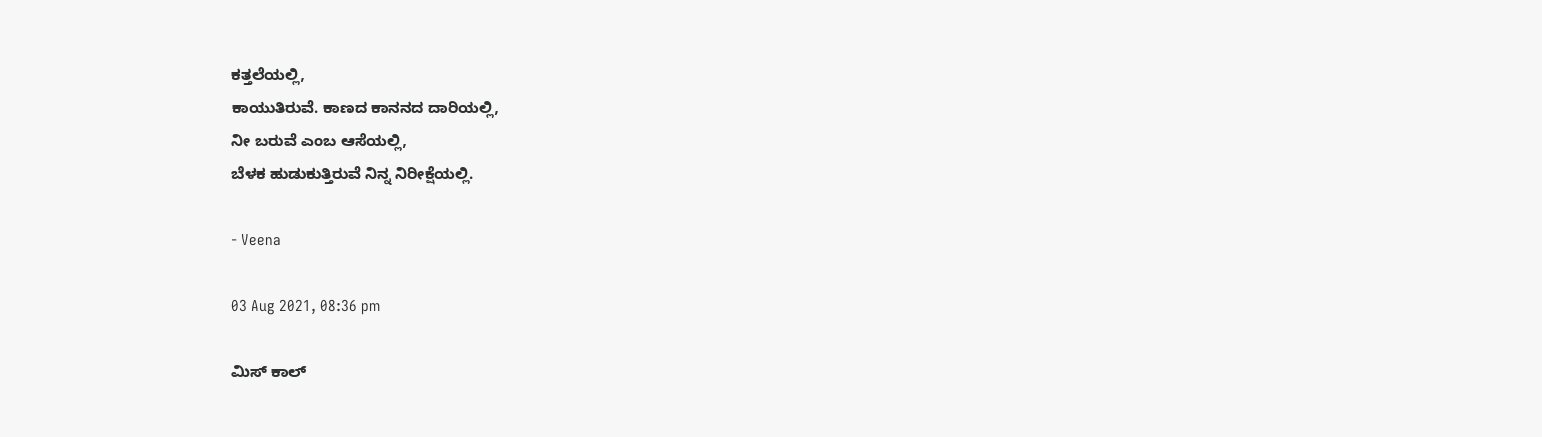ಕತ್ತಲೆಯಲ್ಲಿ,
ಕಾಯುತಿರುವೆ. ಕಾಣದ ಕಾನನದ ದಾರಿಯಲ್ಲಿ,
ನೀ ಬರುವೆ ಎಂಬ ಆಸೆಯಲ್ಲಿ,
ಬೆಳಕ ಹುಡುಕುತ್ತಿರುವೆ ನಿನ್ನ ನಿರೀಕ್ಷೆಯಲ್ಲಿ.

- Veena

03 Aug 2021, 08:36 pm

ಮಿಸ್ ಕಾಲ್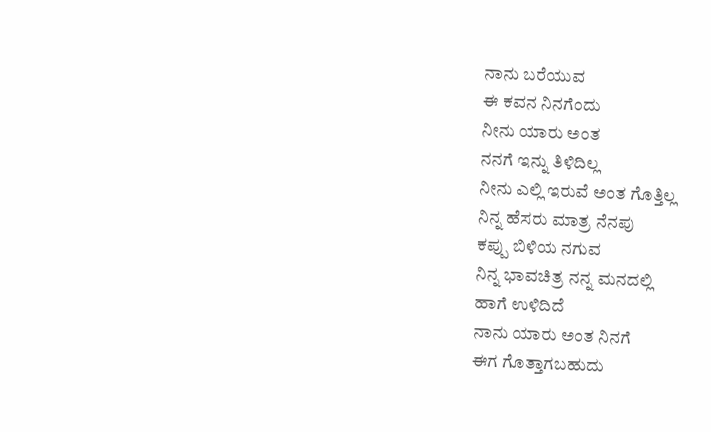ನಾನು ಬರೆಯುವ
ಈ ಕವನ ನಿನಗೆಂದು
ನೀನು ಯಾರು ಅಂತ
ನನಗೆ ಇನ್ನು ತಿಳಿದಿಲ್ಲ
ನೀನು ಎಲ್ಲಿ ಇರುವೆ ಅಂತ ಗೊತ್ತಿಲ್ಲ
ನಿನ್ನ ಹೆಸರು ಮಾತ್ರ ನೆನಪು
ಕಪ್ಪು ಬಿಳಿಯ ನಗುವ
ನಿನ್ನ ಭಾವಚಿತ್ರ ನನ್ನ ಮನದಲ್ಲಿ
ಹಾಗೆ ಉಳಿದಿದೆ
ನಾನು ಯಾರು ಅಂತ ನಿನಗೆ
ಈಗ ಗೊತ್ತಾಗಬಹುದು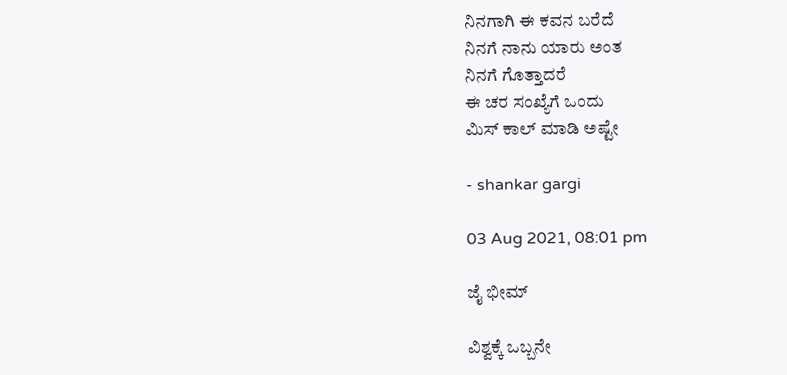ನಿನಗಾಗಿ ಈ ಕವನ ಬರೆದೆ
ನಿನಗೆ ನಾನು ಯಾರು ಅಂತ
ನಿನಗೆ ಗೊತ್ತಾದರೆ
ಈ ಚರ ಸಂಖ್ಯೆಗೆ ಒಂದು
ಮಿಸ್ ಕಾಲ್ ಮಾಡಿ ಅಷ್ಟೇ

- shankar gargi

03 Aug 2021, 08:01 pm

ಜೈ ಭೀಮ್

ವಿಶ್ವಕ್ಕೆ ಒಬ್ಬನೇ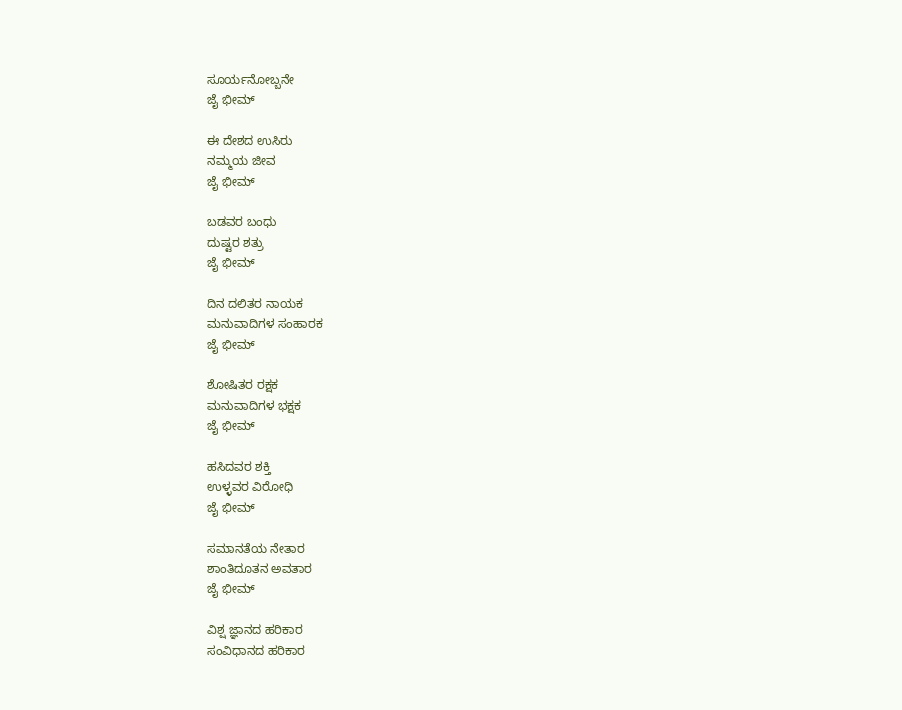ಸೂರ್ಯನೋಬ್ಬನೇ
ಜೈ ಭೀಮ್

ಈ ದೇಶದ ಉಸಿರು
ನಮ್ಮಯ ಜೀವ
ಜೈ ಭೀಮ್

ಬಡವರ ಬಂಧು
ದುಷ್ಟರ ಶತ್ರು
ಜೈ ಭೀಮ್

ದಿನ ದಲಿತರ ನಾಯಕ
ಮನುವಾದಿಗಳ ಸಂಹಾರಕ
ಜೈ ಭೀಮ್

ಶೋಷಿತರ ರಕ್ಷಕ
ಮನುವಾದಿಗಳ ಭಕ್ಷಕ
ಜೈ ಭೀಮ್

ಹಸಿದವರ ಶಕ್ತಿ
ಉಳ್ಳವರ ವಿರೋಧಿ
ಜೈ ಭೀಮ್

ಸಮಾನತೆಯ ನೇತಾರ
ಶಾಂತಿದೂತನ ಅವತಾರ
ಜೈ ಭೀಮ್

ವಿಶ್ಷ ಜ್ಞಾನದ ಹರಿಕಾರ
ಸಂವಿಧಾನದ ಹರಿಕಾರ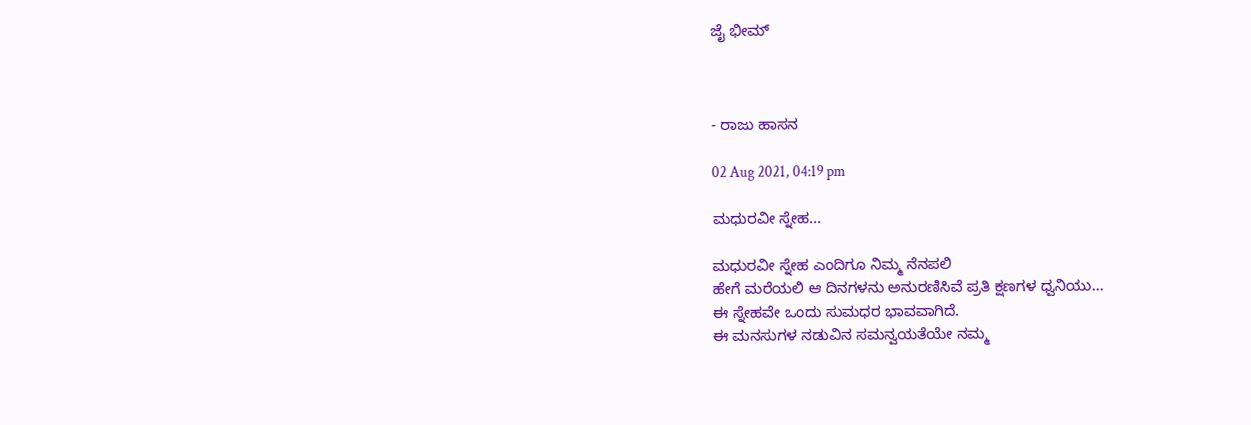ಜೈ ಭೀಮ್



- ರಾಜು ಹಾಸನ

02 Aug 2021, 04:19 pm

ಮಧುರ‌ವೀ ಸ್ನೇಹ...

ಮಧುರವೀ‌ ಸ್ನೇಹ ಎಂದಿಗೂ ನಿಮ್ಮ ನೆನಪಲಿ
ಹೇಗೆ ಮರೆಯಲಿ ಆ ದಿನಗಳನು ಅನುರಣಿಸಿವೆ ಪ್ರತಿ ಕ್ಷಣಗಳ ಧ್ವನಿಯು...
ಈ ಸ್ನೇಹವೇ ಒಂದು ಸುಮಧರ ಭಾವವಾಗಿದೆ.
ಈ ಮನಸುಗಳ ನಡುವಿನ ಸಮನ್ವಯತೆಯೇ ನಮ್ಮ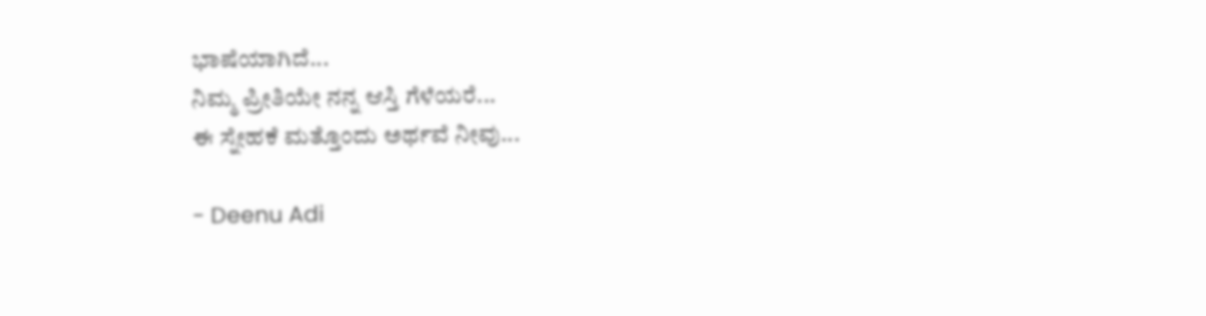ಭಾಷೆಯಾಗಿದೆ...
ನಿಮ್ಮ ಪ್ರೀತಿಯೇ ನನ್ನ ಆಸ್ತಿ ಗೆಳೆಯರೆ...
ಈ ಸ್ನೇಹಕೆ ಮತ್ತೊಂದು ಅರ್ಥವೆ ನೀವು...

- Deenu Adi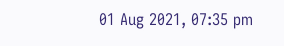01 Aug 2021, 07:35 pm